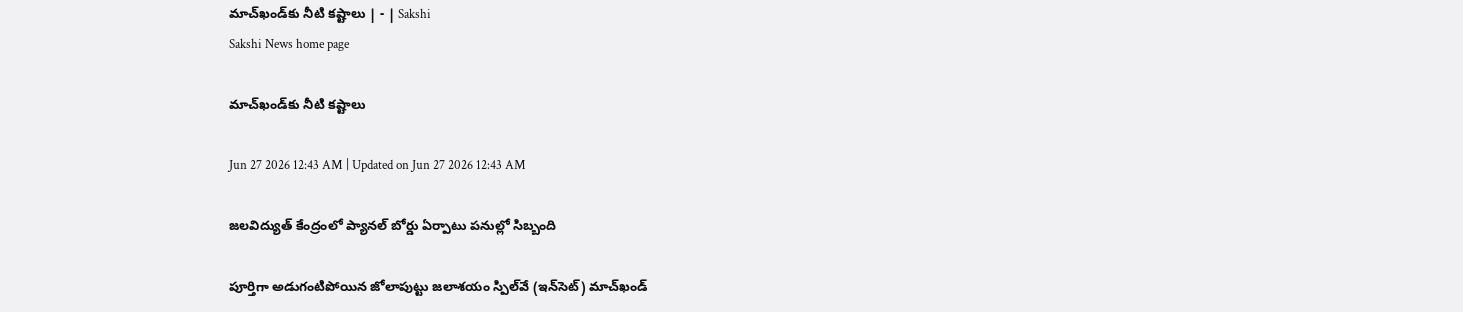మాచ్‌ఖండ్‌కు నీటి కష్టాలు | - | Sakshi
Sakshi News home page

మాచ్‌ఖండ్‌కు నీటి కష్టాలు

Jun 27 2026 12:43 AM | Updated on Jun 27 2026 12:43 AM

జలవిద్యుత్‌ కేంద్రంలో ప్యానల్‌ బోర్డు ఏర్పాటు పనుల్లో సిబ్బంది

పూర్తిగా అడుగంటిపోయిన జోలాపుట్టు జలాశయం స్పిల్‌వే (ఇన్‌సెట్‌) మాచ్‌ఖండ్‌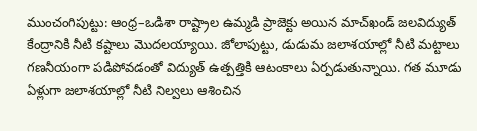ముంచంగిపుట్టు: ఆంధ్ర–ఒడిశా రాష్ట్రాల ఉమ్మడి ప్రాజెక్టు అయిన మాచ్‌ఖండ్‌ జలవిద్యుత్‌ కేంద్రానికి నీటి కష్టాలు మొదలయ్యాయి. జోలాపుట్టు, డుడుమ జలాశయాల్లో నీటి మట్టాలు గణనీయంగా పడిపోవడంతో విద్యుత్‌ ఉత్పత్తికి ఆటంకాలు ఏర్పడుతున్నాయి. గత మూడు ఏళ్లుగా జలాశయాల్లో నీటి నిల్వలు ఆశించిన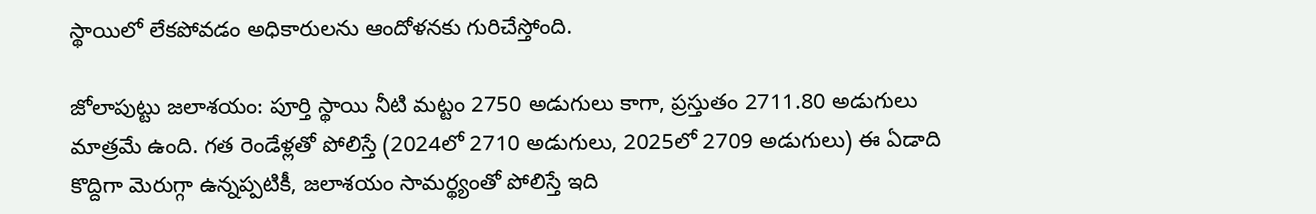స్థాయిలో లేకపోవడం అధికారులను ఆందోళనకు గురిచేస్తోంది.

జోలాపుట్టు జలాశయం: పూర్తి స్థాయి నీటి మట్టం 2750 అడుగులు కాగా, ప్రస్తుతం 2711.80 అడుగులు మాత్రమే ఉంది. గత రెండేళ్లతో పోలిస్తే (2024లో 2710 అడుగులు, 2025లో 2709 అడుగులు) ఈ ఏడాది కొద్దిగా మెరుగ్గా ఉన్నప్పటికీ, జలాశయం సామర్థ్యంతో పోలిస్తే ఇది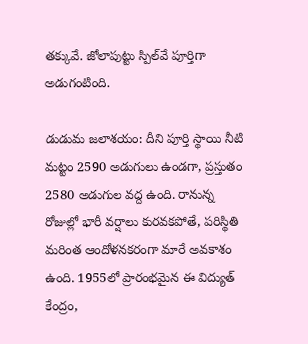తక్కువే. జోలాపుట్టు స్పిల్‌వే పూర్తిగా అడుగంటింది.

డుడుమ జలాశయం: దీని పూర్తి స్థాయి నీటి మట్టం 2590 అడుగులు ఉండగా, ప్రస్తుతం 2580 అడుగుల వద్ద ఉంది. రానున్న రోజుల్లో భారీ వర్షాలు కురవకపోతే, పరిస్థితి మరింత ఆందోళనకరంగా మారే అవకాశం ఉంది. 1955లో ప్రారంభమైన ఈ విద్యుత్‌ కేంద్రం,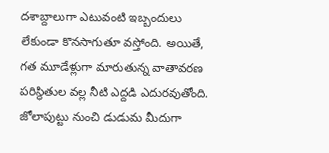దశాబ్దాలుగా ఎటువంటి ఇబ్బందులు లేకుండా కొనసాగుతూ వస్తోంది. అయితే, గత మూడేళ్లుగా మారుతున్న వాతావరణ పరిస్థితుల వల్ల నీటి ఎద్దడి ఎదురవుతోంది. జోలాపుట్టు నుంచి డుడుమ మీదుగా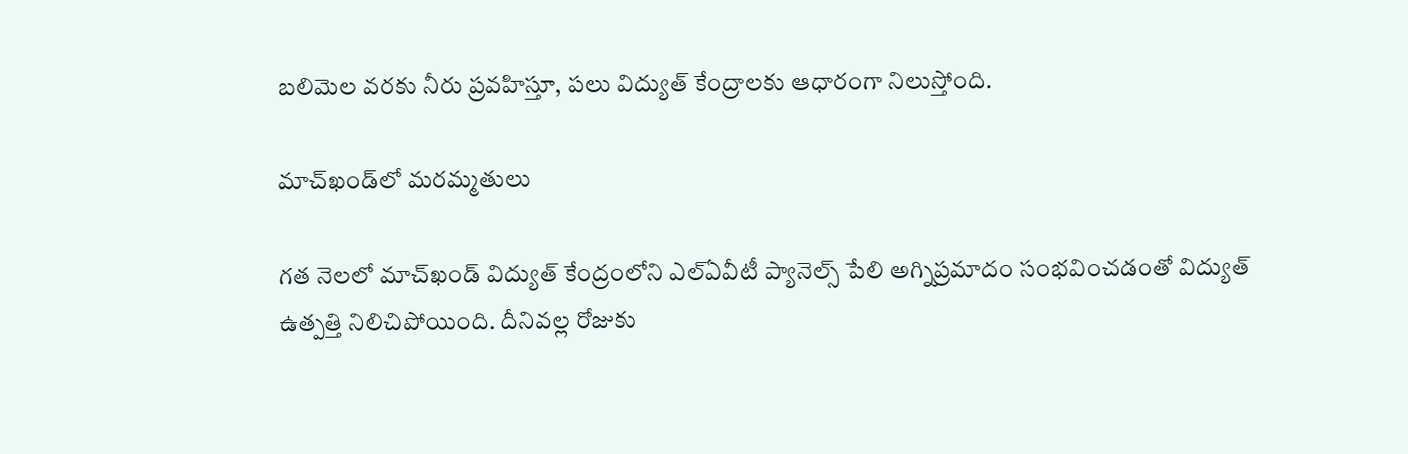బలిమెల వరకు నీరు ప్రవహిస్తూ, పలు విద్యుత్‌ కేంద్రాలకు ఆధారంగా నిలుస్తోంది.

మాచ్‌ఖండ్‌లో మరమ్మతులు

గత నెలలో మాచ్‌ఖండ్‌ విద్యుత్‌ కేంద్రంలోని ఎల్‌ఏవీటీ ప్యానెల్స్‌ పేలి అగ్నిప్రమాదం సంభవించడంతో విద్యుత్‌ ఉత్పత్తి నిలిచిపోయింది. దీనివల్ల రోజుకు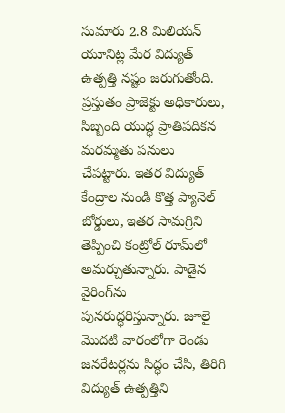సుమారు 2.8 మిలియన్‌ యూనిట్ల మేర విద్యుత్‌ ఉత్పత్తి నష్టం జరుగుతోంది. ప్రస్తుతం ప్రాజెక్టు అధికారులు, సిబ్బంది యుద్ధ ప్రాతిపదికన మరమ్మతు పనులు చేపట్టారు. ఇతర విద్యుత్‌ కేంద్రాల నుండి కొత్త ప్యానెల్‌ బోర్డులు, ఇతర సామగ్రిని తెప్పించి కంట్రోల్‌ రూమ్‌లో అమర్చుతున్నారు. పాడైన వైరింగ్‌ను పునరుద్ధరిస్తున్నారు. జూలై మొదటి వారంలోగా రెండు జనరేటర్లను సిద్ధం చేసి, తిరిగి విద్యుత్‌ ఉత్పత్తిని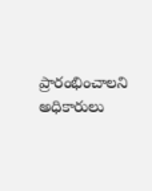ప్రారంభించాలని అధికారులు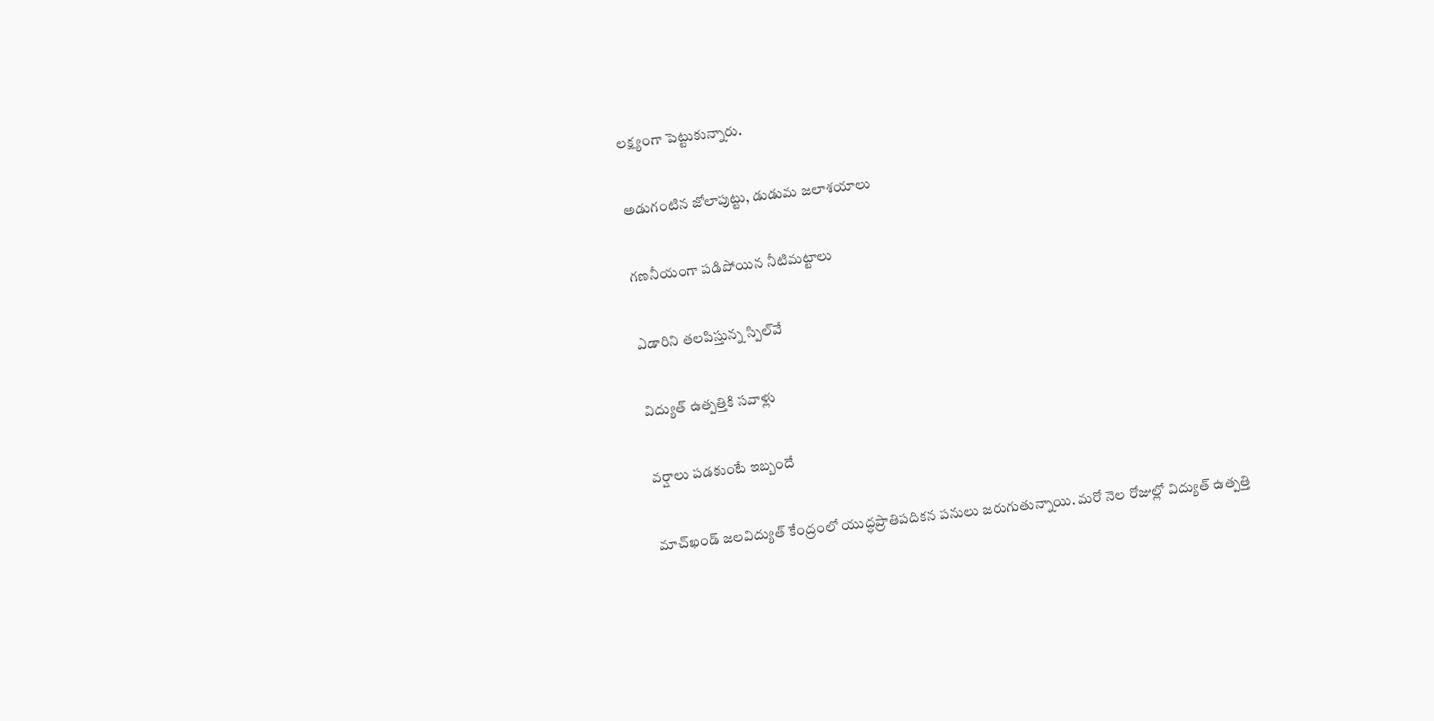లక్ష్యంగా పెట్టుకున్నారు.

అడుగంటిన జోలాపుట్టు, డుడుమ జలాశయాలు

గణనీయంగా పడిపోయిన నీటిమట్టాలు

ఎడారిని తలపిస్తున్న స్పిల్‌వే

విద్యుత్‌ ఉత్పత్తికి సవాళ్లు

వర్షాలు పడకుంటే ఇబ్బందే

మాచ్‌ఖండ్‌ జలవిద్యుత్‌ కేంద్రంలో యుద్ధప్రాతిపదికన పనులు జరుగుతున్నాయి. మరో నెల రోజుల్లో విద్యుత్‌ ఉత్పత్తి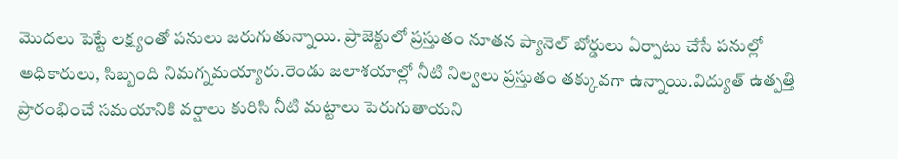మొదలు పెట్టే లక్ష్యంతో పనులు జరుగుతున్నాయి. ప్రాజెక్టులో ప్రస్తుతం నూతన ప్యానెల్‌ బోర్డులు ఏర్పాటు చేసే పనుల్లో అధికారులు, సిబ్బంది నిమగ్నమయ్యారు.రెండు జలాశయాల్లో నీటి నిల్వలు ప్రస్తుతం తక్కువగా ఉన్నాయి.విద్యుత్‌ ఉత్పత్తి ప్రారంభించే సమయానికి వర్షాలు కురిసి నీటి మట్టాలు పెరుగుతాయని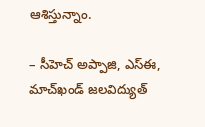ఆశిస్తున్నాం.

– సీహెచ్‌ అప్పాజి, ఎస్‌ఈ, మాచ్‌ఖండ్‌ జలవిద్యుత్‌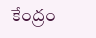కేంద్రం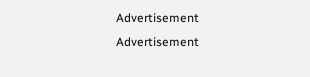Advertisement
Advertisement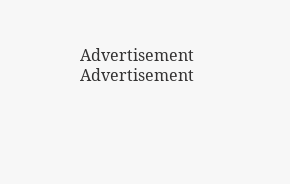Advertisement
Advertisement